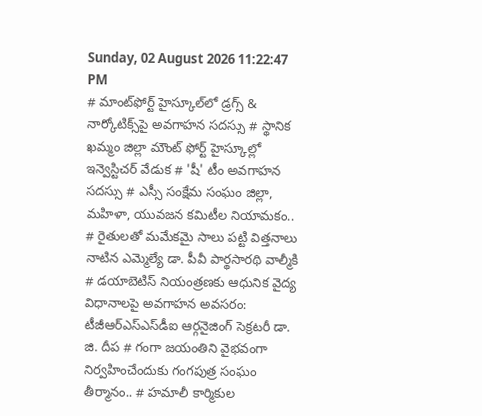Sunday, 02 August 2026 11:22:47 PM
# మాంట్‌ఫోర్ట్ హైస్కూల్‌లో డ్రగ్స్ & నార్కోటిక్స్‌పై అవగాహన సదస్సు # స్థానిక ఖమ్మం జిల్లా మౌంట్ ఫోర్ట్ హైస్కూల్లో ఇన్వెస్టిచర్ వేడుక # 'షీ' టీం అవగాహన సదస్సు # ఎస్సీ సంక్షేమ సంఘం జిల్లా, మహిళా, యువజన కమిటీల నియామకం.. # రైతులతో మమేకమై సాలు పట్టి విత్తనాలు నాటిన ఎమ్మెల్యే డా. పీవీ పార్థసారథి వాల్మీకి # డయాబెటిస్ నియంత్రణకు ఆధునిక వైద్య విధానాలపై అవగాహన అవసరం: టీజీఆర్‌ఎస్‌ఎస్‌డీఐ ఆర్గనైజింగ్ సెక్రటరీ డా. జి. దీప # గంగా జయంతిని వైభవంగా నిర్వహించేందుకు గంగపుత్ర సంఘం తీర్మానం.. # హమాలీ కార్మికుల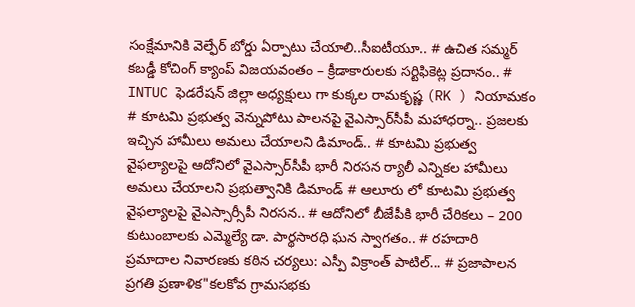సంక్షేమానికి వెల్ఫేర్ బోర్డు ఏర్పాటు చేయాలి..సీఐటీయూ.. # ఉచిత సమ్మర్ కబడ్డీ కోచింగ్ క్యాంప్ విజయవంతం – క్రీడాకారులకు సర్టిఫికెట్ల ప్రదానం.. # INTUC ఫెడరేషన్ జిల్లా అధ్యక్షులు గా కుక్కల రామకృష్ణ (RK ) నియామకం # కూటమి ప్రభుత్వ వెన్నుపోటు పాలనపై వైఎస్సార్‌సీపీ మహాధర్నా.. ప్రజలకు ఇచ్చిన హామీలు అమలు చేయాలని డిమాండ్.. # కూటమి ప్రభుత్వ వైఫల్యాలపై ఆదోనిలో వైఎస్సార్‌సీపీ భారీ నిరసన ర్యాలీ ఎన్నికల హామీలు అమలు చేయాలని ప్రభుత్వానికి డిమాండ్ # ఆలూరు లో కూటమి ప్రభుత్వ వైఫల్యాలపై వైఎస్సార్సీపీ నిరసన.. # ఆదోనిలో బీజేపీకి భారీ చేరికలు – 200 కుటుంబాలకు ఎమ్మెల్యే డా. పార్థసారధి ఘన స్వాగతం.. # రహదారి ప్రమాదాల నివారణకు కఠిన చర్యలు: ఎస్పీ విక్రాంత్ పాటిల్... # ప్రజాపాలన ప్రగతి ప్రణాళిక"కలకోవ గ్రామసభకు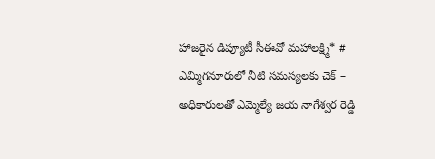హాజరైన డిప్యూటీ సీఈవో మహాలక్ష్మి* # ఎమ్మిగనూరులో నీటి సమస్యలకు చెక్ – అధికారులతో ఎమ్మెల్యే జయ నాగేశ్వర రెడ్డి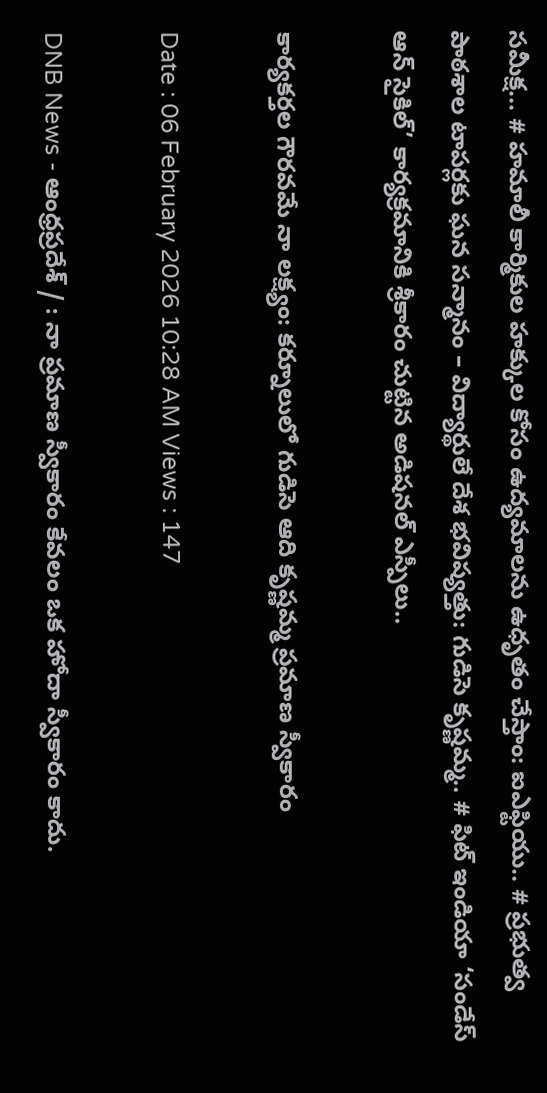సమీక్ష... # హమాలీ కార్మికుల హక్కుల కోసం ఉద్యమాలను ఉధృతం చేస్తాం: ఐఎఫ్టియు.. # ప్రభుత్వ పాఠశాల టాపర్లకు ఘన సన్మానం – విద్యార్థులే దేశ భవిష్యత్తు: గుడిసె కృష్ణమ్మ.. # ఫిట్ ఇండియా ‘సండేస్ ఆన్ సైకిల్’ కార్యక్రమానికి శ్రీకారం చుట్టిన అడిషనల్ ఎస్పీలు..

కార్యకర్తల గౌరవమే నా లక్ష్యం: కర్నూలులో గుడిసె ఆది కృష్ణమ్మ ప్రమాణ స్వీకారం

Date : 06 February 2026 10:28 AM Views : 147

DNB News - ఆంధ్రప్రదేశ్ / : నా ప్రమాణ స్వీకారం కేవలం ఒక హోదా స్వీకారం కాదు.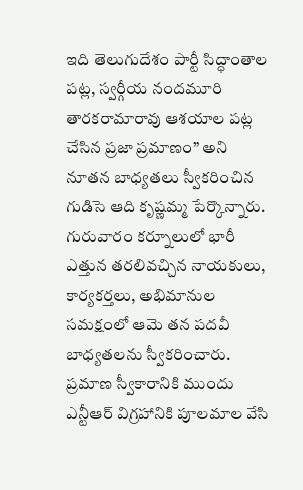ఇది తెలుగుదేశం పార్టీ సిద్ధాంతాల పట్ల, స్వర్గీయ నందమూరి తారకరామారావు ఆశయాల పట్ల చేసిన ప్రజా ప్రమాణం” అని నూతన బాధ్యతలు స్వీకరించిన గుడిసె ఆది కృష్ణమ్మ పేర్కొన్నారు. గురువారం కర్నూలులో భారీ ఎత్తున తరలివచ్చిన నాయకులు, కార్యకర్తలు, అభిమానుల సమక్షంలో ఆమె తన పదవీ బాధ్యతలను స్వీకరించారు. ప్రమాణ స్వీకారానికి ముందు ఎన్టీఆర్ విగ్రహానికి పూలమాల వేసి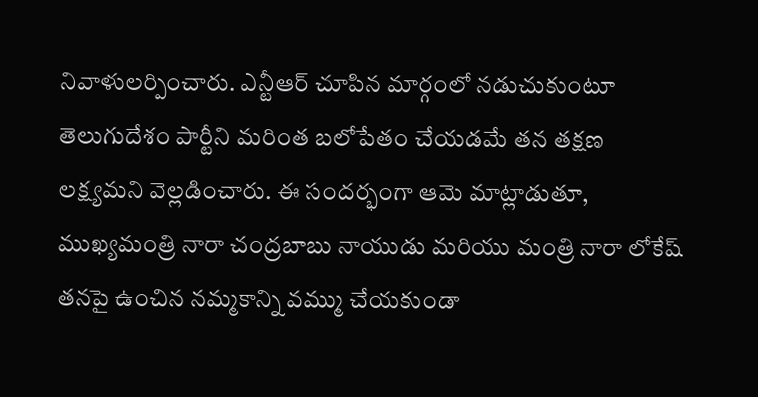నివాళులర్పించారు. ఎన్టీఆర్ చూపిన మార్గంలో నడుచుకుంటూ తెలుగుదేశం పార్టీని మరింత బలోపేతం చేయడమే తన తక్షణ లక్ష్యమని వెల్లడించారు. ఈ సందర్భంగా ఆమె మాట్లాడుతూ, ముఖ్యమంత్రి నారా చంద్రబాబు నాయుడు మరియు మంత్రి నారా లోకేష్ తనపై ఉంచిన నమ్మకాన్ని వమ్ము చేయకుండా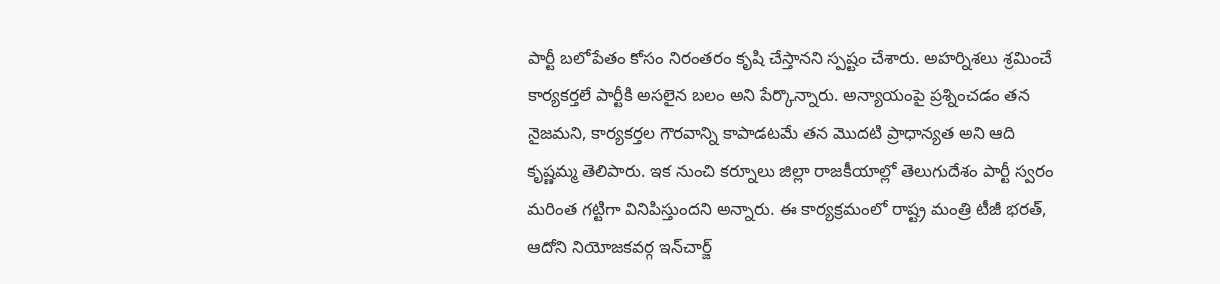పార్టీ బలోపేతం కోసం నిరంతరం కృషి చేస్తానని స్పష్టం చేశారు. అహర్నిశలు శ్రమించే కార్యకర్తలే పార్టీకి అసలైన బలం అని పేర్కొన్నారు. అన్యాయంపై ప్రశ్నించడం తన నైజమని, కార్యకర్తల గౌరవాన్ని కాపాడటమే తన మొదటి ప్రాధాన్యత అని ఆది కృష్ణమ్మ తెలిపారు. ఇక నుంచి కర్నూలు జిల్లా రాజకీయాల్లో తెలుగుదేశం పార్టీ స్వరం మరింత గట్టిగా వినిపిస్తుందని అన్నారు. ఈ కార్యక్రమంలో రాష్ట్ర మంత్రి టీజీ భరత్, ఆదోని నియోజకవర్గ ఇన్‌చార్జ్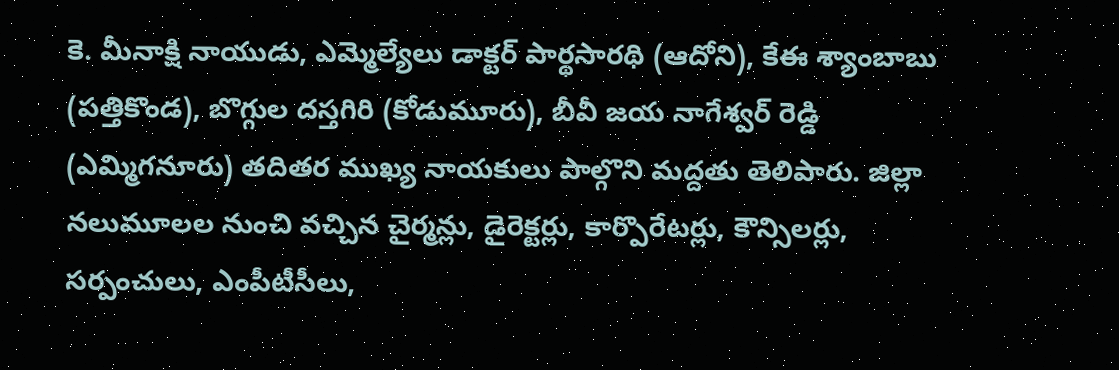కె. మీనాక్షి నాయుడు, ఎమ్మెల్యేలు డాక్టర్ పార్థసారథి (ఆదోని), కేఈ శ్యాంబాబు (పత్తికొండ), బొగ్గుల దస్తగిరి (కోడుమూరు), బీవీ జయ నాగేశ్వర్ రెడ్డి (ఎమ్మిగనూరు) తదితర ముఖ్య నాయకులు పాల్గొని మద్దతు తెలిపారు. జిల్లా నలుమూలల నుంచి వచ్చిన చైర్మన్లు, డైరెక్టర్లు, కార్పొరేటర్లు, కౌన్సిలర్లు, సర్పంచులు, ఎంపీటీసీలు,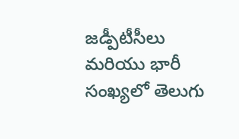జడ్పీటీసీలు మరియు భారీ సంఖ్యలో తెలుగు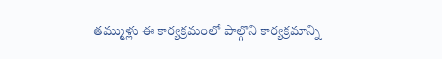తమ్ముళ్లు ఈ కార్యక్రమంలో పాల్గొని కార్యక్రమాన్ని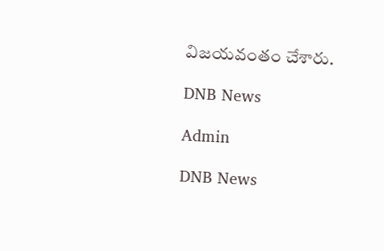విజయవంతం చేశారు.

DNB News

Admin

DNB News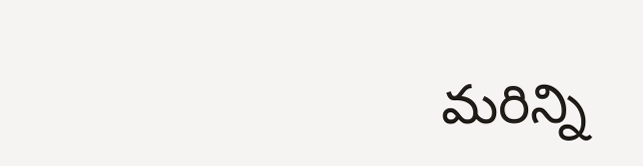మరిన్ని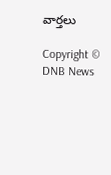వార్తలు

Copyright © DNB News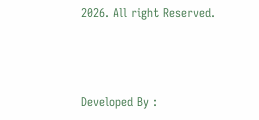2026. All right Reserved.



Developed By :